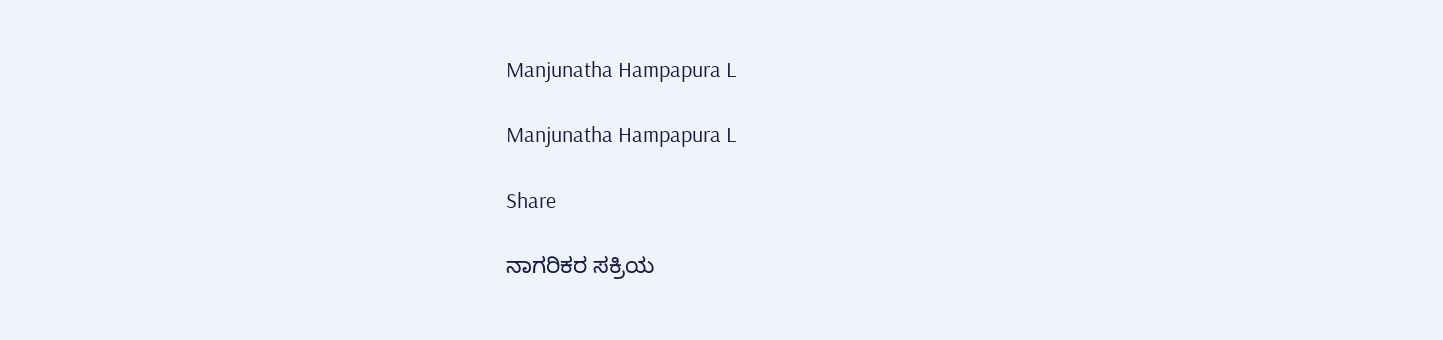Manjunatha Hampapura L

Manjunatha Hampapura L

Share

ನಾಗರಿಕರ ಸಕ್ರಿಯ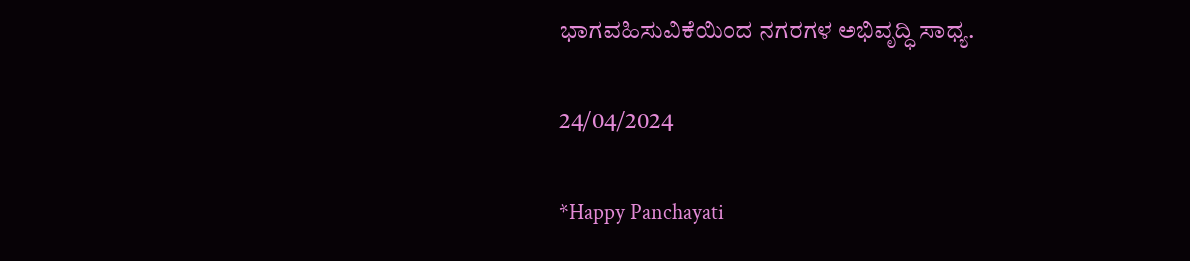ಭಾಗವಹಿಸುವಿಕೆಯಿಂದ ನಗರಗಳ ಅಭಿವೃದ್ಧಿ ಸಾಧ್ಯ.

24/04/2024

*Happy Panchayati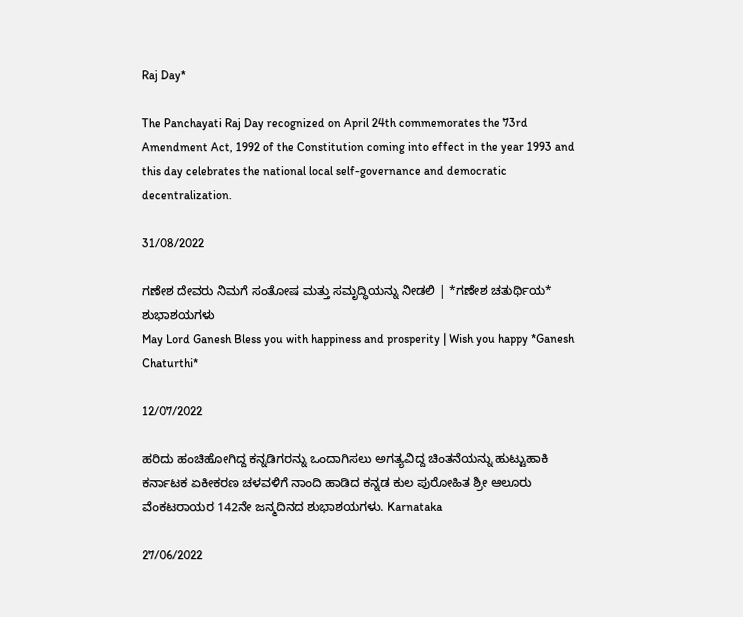Raj Day*

The Panchayati Raj Day recognized on April 24th commemorates the 73rd Amendment Act, 1992 of the Constitution coming into effect in the year 1993 and this day celebrates the national local self-governance and democratic decentralization.

31/08/2022

ಗಣೇಶ ದೇವರು ನಿಮಗೆ ಸಂತೋಷ ಮತ್ತು ಸಮೃದ್ಧಿಯನ್ನು ನೀಡಲಿ | *ಗಣೇಶ ಚತುರ್ಥಿಯ* ಶುಭಾಶಯಗಳು
May Lord Ganesh Bless you with happiness and prosperity | Wish you happy *Ganesh Chaturthi*

12/07/2022

ಹರಿದು ಹಂಚಿಹೋಗಿದ್ದ ಕನ್ನಡಿಗರನ್ನು ಒಂದಾಗಿಸಲು ಅಗತ್ಯವಿದ್ದ ಚಿಂತನೆಯನ್ನು ಹುಟ್ಟುಹಾಕಿ ಕರ್ನಾಟಕ ಏಕೀಕರಣ ಚಳವಳಿಗೆ ನಾಂದಿ ಹಾಡಿದ ಕನ್ನಡ ಕುಲ ಪುರೋಹಿತ ಶ್ರೀ ಆಲೂರು ವೆಂಕಟರಾಯರ 142ನೇ ಜನ್ಮದಿನದ ಶುಭಾಶಯಗಳು. Karnataka

27/06/2022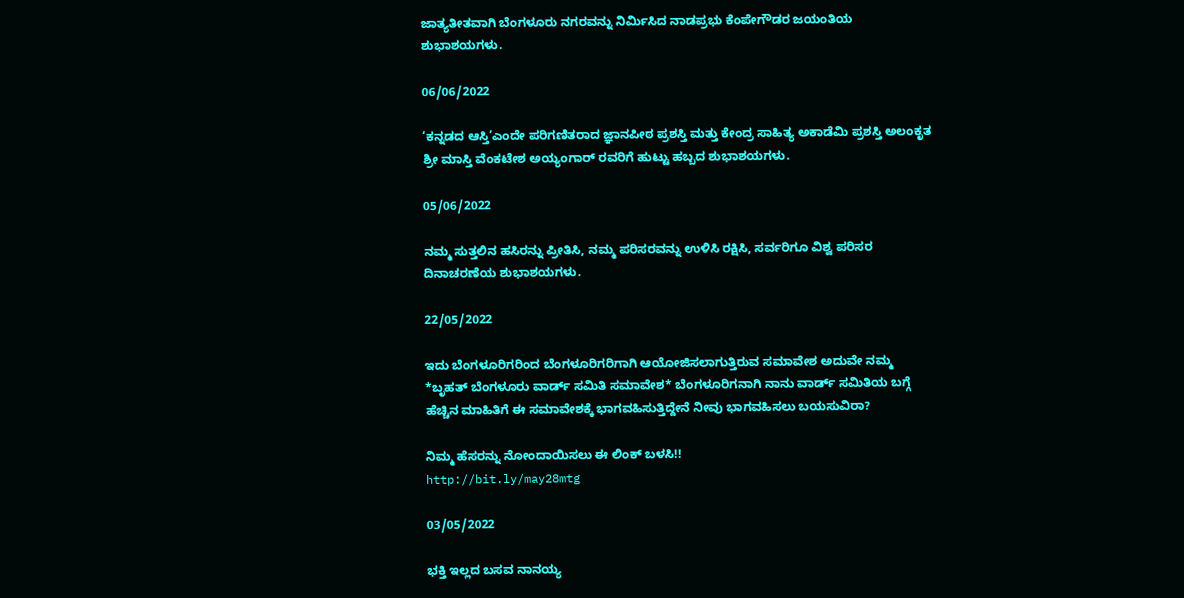ಜಾತ್ಯತೀತವಾಗಿ ಬೆಂಗಳೂರು ನಗರವನ್ನು ನಿರ್ಮಿಸಿದ ನಾಡಪ್ರಭು ಕೆಂಪೇಗೌಡರ ಜಯಂತಿಯ ಶುಭಾಶಯಗಳು.

06/06/2022

‘ಕನ್ನಡದ ಆಸ್ತಿ’ಎಂದೇ ಪರಿಗಣಿತರಾದ ಜ್ಞಾನಪೀಠ ಪ್ರಶಸ್ತಿ ಮತ್ತು ಕೇಂದ್ರ ಸಾಹಿತ್ಯ ಅಕಾಡೆಮಿ ಪ್ರಶಸ್ತಿ ಅಲಂಕೃತ ಶ್ರೀ ಮಾಸ್ತಿ ವೆಂಕಟೇಶ ಅಯ್ಯಂಗಾರ್ ರವರಿಗೆ ಹುಟ್ಟು ಹಬ್ಬದ ಶುಭಾಶಯಗಳು.

05/06/2022

ನಮ್ಮ ಸುತ್ತಲಿನ ಹಸಿರನ್ನು ಪ್ರೀತಿಸಿ, ನಮ್ಮ ಪರಿಸರವನ್ನು ಉಳಿಸಿ ರಕ್ಷಿಸಿ, ಸರ್ವರಿಗೂ ವಿಶ್ವ ಪರಿಸರ ದಿನಾಚರಣೆಯ ಶುಭಾಶಯಗಳು.

22/05/2022

ಇದು ಬೆಂಗಳೂರಿಗರಿಂದ ಬೆಂಗಳೂರಿಗರಿಗಾಗಿ ಆಯೋಜಿಸಲಾಗುತ್ತಿರುವ ಸಮಾವೇಶ ಅದುವೇ ನಮ್ಮ *ಬೃಹತ್ ಬೆಂಗಳೂರು ವಾರ್ಡ್ ಸಮಿತಿ ಸಮಾವೇಶ* ಬೆಂಗಳೂರಿಗನಾಗಿ ನಾನು ವಾರ್ಡ್ ಸಮಿತಿಯ ಬಗ್ಗೆ ಹೆಚ್ಚಿನ ಮಾಹಿತಿಗೆ ಈ ಸಮಾವೇಶಕ್ಕೆ ಭಾಗವಹಿಸುತ್ತಿದ್ದೇನೆ ನೀವು ಭಾಗವಹಿಸಲು ಬಯಸುವಿರಾ?

ನಿಮ್ಮ ಹೆಸರನ್ನು ನೋಂದಾಯಿಸಲು ಈ ಲಿಂಕ್ ಬಳಸಿ!!
http://bit.ly/may28mtg

03/05/2022

ಭಕ್ತಿ ಇಲ್ಲದ ಬಸವ ನಾನಯ್ಯ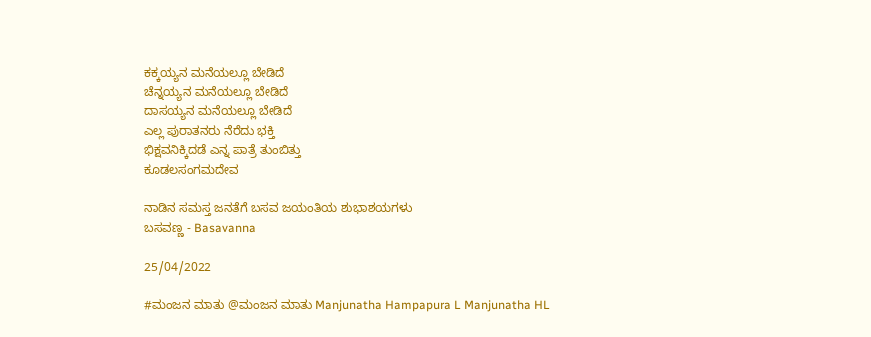ಕಕ್ಕಯ್ಯನ ಮನೆಯಲ್ಲೂ ಬೇಡಿದೆ
ಚೆನ್ನಯ್ಯನ ಮನೆಯಲ್ಲೂ ಬೇಡಿದೆ
ದಾಸಯ್ಯನ ಮನೆಯಲ್ಲೂ ಬೇಡಿದೆ
ಎಲ್ಲ ಪುರಾತನರು ನೆರೆದು ಭಕ್ತಿ
ಭಿಕ್ಷವನಿಕ್ಕಿದಡೆ ಎನ್ನ ಪಾತ್ರೆ ತುಂಬಿತ್ತು
ಕೂಡಲಸಂಗಮದೇವ

ನಾಡಿನ ಸಮಸ್ತ ಜನತೆಗೆ ಬಸವ ಜಯಂತಿಯ ಶುಭಾಶಯಗಳು
ಬಸವಣ್ಣ - Basavanna

25/04/2022

#ಮಂಜನ ಮಾತು @ಮಂಜನ ಮಾತು Manjunatha Hampapura L Manjunatha HL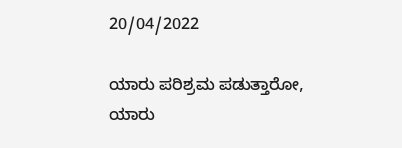20/04/2022

ಯಾರು ಪರಿಶ್ರಮ ಪಡುತ್ತಾರೋ, ಯಾರು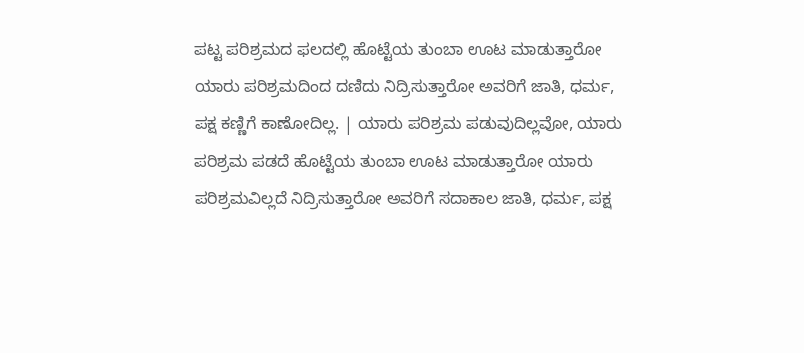ಪಟ್ಟ ಪರಿಶ್ರಮದ ಫಲದಲ್ಲಿ ಹೊಟ್ಟೆಯ ತುಂಬಾ ಊಟ ಮಾಡುತ್ತಾರೋ ಯಾರು ಪರಿಶ್ರಮದಿಂದ ದಣಿದು ನಿದ್ರಿಸುತ್ತಾರೋ ಅವರಿಗೆ ಜಾತಿ, ಧರ್ಮ, ಪಕ್ಷ ಕಣ್ಣಿಗೆ ಕಾಣೋದಿಲ್ಲ. | ಯಾರು ಪರಿಶ್ರಮ ಪಡುವುದಿಲ್ಲವೋ, ಯಾರು ಪರಿಶ್ರಮ ಪಡದೆ ಹೊಟ್ಟೆಯ ತುಂಬಾ ಊಟ ಮಾಡುತ್ತಾರೋ ಯಾರು ಪರಿಶ್ರಮವಿಲ್ಲದೆ ನಿದ್ರಿಸುತ್ತಾರೋ ಅವರಿಗೆ ಸದಾಕಾಲ ಜಾತಿ, ಧರ್ಮ, ಪಕ್ಷ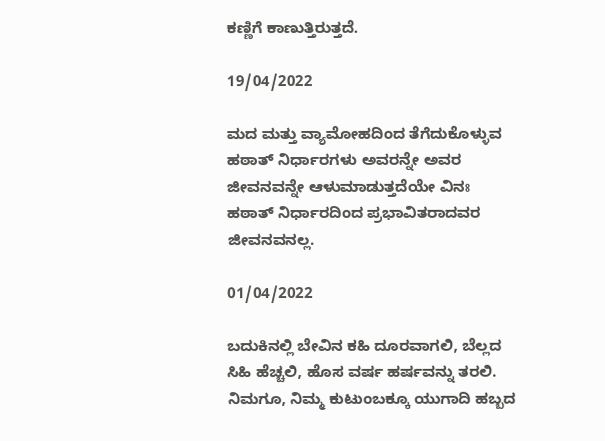ಕಣ್ಣಿಗೆ ಕಾಣುತ್ತಿರುತ್ತದೆ.

19/04/2022

ಮದ ಮತ್ತು ವ್ಯಾಮೋಹದಿಂದ ತೆಗೆದುಕೊಳ್ಳುವ ಹಠಾತ್ ನಿರ್ಧಾರಗಳು ಅವರನ್ನೇ ಅವರ ಜೀವನವನ್ನೇ ಆಳುಮಾಡುತ್ತದೆಯೇ ವಿನಃ ಹಠಾತ್ ನಿರ್ಧಾರದಿಂದ ಪ್ರಭಾವಿತರಾದವರ ಜೀವನವನಲ್ಲ.

01/04/2022

ಬದುಕಿನಲ್ಲಿ ಬೇವಿನ ಕಹಿ ದೂರವಾಗಲಿ, ಬೆಲ್ಲದ ಸಿಹಿ ಹೆಚ್ಚಲಿ, ಹೊಸ ವರ್ಷ ಹರ್ಷವನ್ನು ತರಲಿ. ನಿಮಗೂ, ನಿಮ್ಮ ಕುಟುಂಬಕ್ಕೂ ಯುಗಾದಿ ಹಬ್ಬದ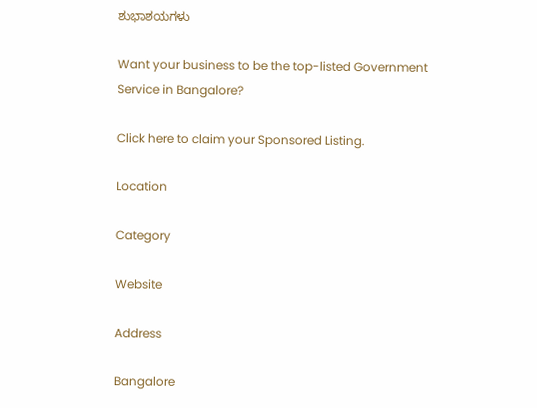ಶುಭಾಶಯಗಳು

Want your business to be the top-listed Government Service in Bangalore?

Click here to claim your Sponsored Listing.

Location

Category

Website

Address

Bangalore